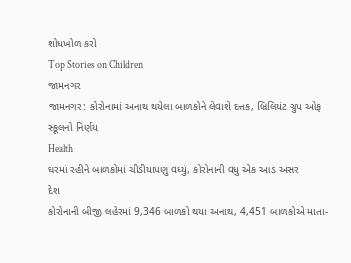શોધખોળ કરો
Top Stories on Children
જામનગર
જામનગર: કોરોનામાં અનાથ થયેલા બાળકોને લેવાશે દત્તક, બ્રિલિયંટ ગ્રુપ ઓફ સ્કૂલનો નિર્ણય
Health
ઘરમાં રહીને બાળકોમાં ચીડીયાપણુ વધ્યું, કોરોનાની વધુ એક આડ અસર
દેશ
કોરોનાની બીજી લહેરમાં 9,346 બાળકો થયા અનાથ, 4,451 બાળકોએ માતા-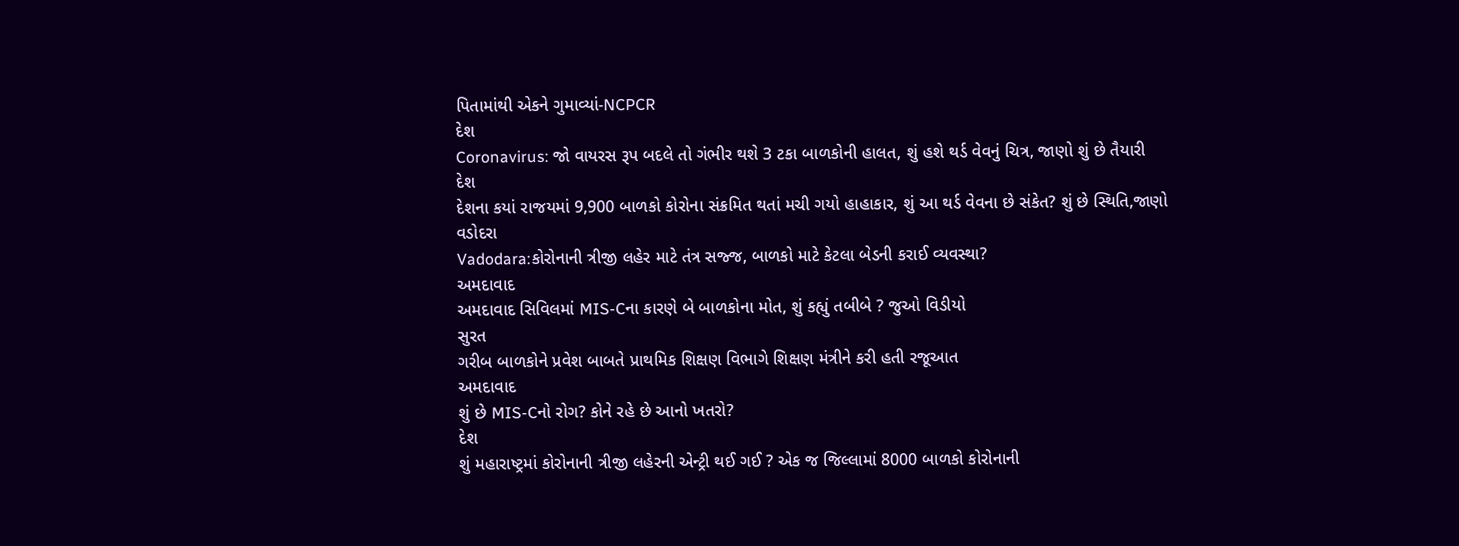પિતામાંથી એકને ગુમાવ્યાં-NCPCR
દેશ
Coronavirus: જો વાયરસ રૂપ બદલે તો ગંભીર થશે 3 ટકા બાળકોની હાલત, શું હશે થર્ડ વેવનું ચિત્ર, જાણો શું છે તૈયારી
દેશ
દેશના કયાં રાજયમાં 9,900 બાળકો કોરોના સંક્રમિત થતાં મચી ગયો હાહાકાર, શું આ થર્ડ વેવના છે સંકેત? શું છે સ્થિતિ,જાણો
વડોદરા
Vadodara:કોરોનાની ત્રીજી લહેર માટે તંત્ર સજ્જ, બાળકો માટે કેટલા બેડની કરાઈ વ્યવસ્થા?
અમદાવાદ
અમદાવાદ સિવિલમાં MIS-Cના કારણે બે બાળકોના મોત, શું કહ્યું તબીબે ? જુઓ વિડીયો
સુરત
ગરીબ બાળકોને પ્રવેશ બાબતે પ્રાથમિક શિક્ષણ વિભાગે શિક્ષણ મંત્રીને કરી હતી રજૂઆત
અમદાવાદ
શું છે MIS-Cનો રોગ? કોને રહે છે આનો ખતરો?
દેશ
શું મહારાષ્ટ્રમાં કોરોનાની ત્રીજી લહેરની એન્ટ્રી થઈ ગઈ ? એક જ જિલ્લામાં 8000 બાળકો કોરોનાની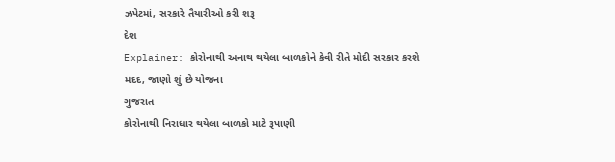ઝપેટમાં, સરકારે તૈયારીઓ કરી શરૂ
દેશ
Explainer: કોરોનાથી અનાથ થયેલા બાળકોને કેવી રીતે મોદી સરકાર કરશે મદદ, જાણો શું છે યોજના
ગુજરાત
કોરોનાથી નિરાધાર થયેલા બાળકો માટે રૂપાણી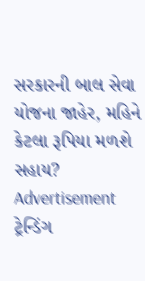સરકારની બાલ સેવા યોજના જાહેર, મહિને કેટલા રૂપિયા મળશે સહાય?
Advertisement
ટ્રેન્ડિંગ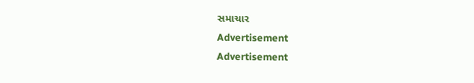સમાચાર
Advertisement
Advertisement